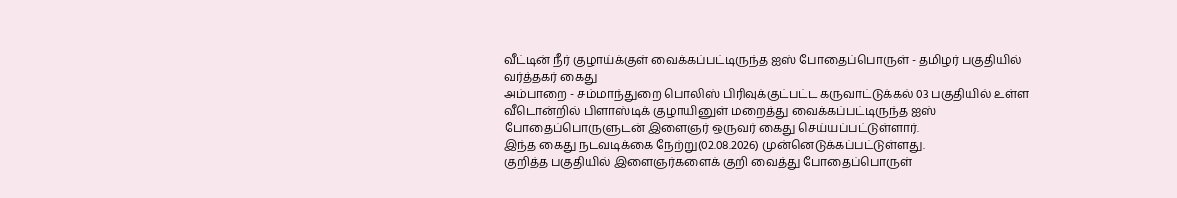வீட்டின் நீர் குழாய்க்குள் வைக்கப்பட்டிருந்த ஐஸ் போதைப்பொருள் - தமிழர் பகுதியில் வர்த்தகர் கைது
அம்பாறை - சம்மாந்துறை பொலிஸ் பிரிவுக்குட்பட்ட கருவாட்டுக்கல் 03 பகுதியில் உள்ள வீடொன்றில் பிளாஸ்டிக் குழாயினுள் மறைத்து வைக்கப்பட்டிருந்த ஐஸ் போதைப்பொருளுடன் இளைஞர் ஒருவர் கைது செய்யப்பட்டுள்ளார்.
இந்த கைது நடவடிக்கை நேற்று(02.08.2026) முன்னெடுக்கப்பட்டுள்ளது.
குறித்த பகுதியில் இளைஞர்களைக் குறி வைத்து போதைப்பொருள்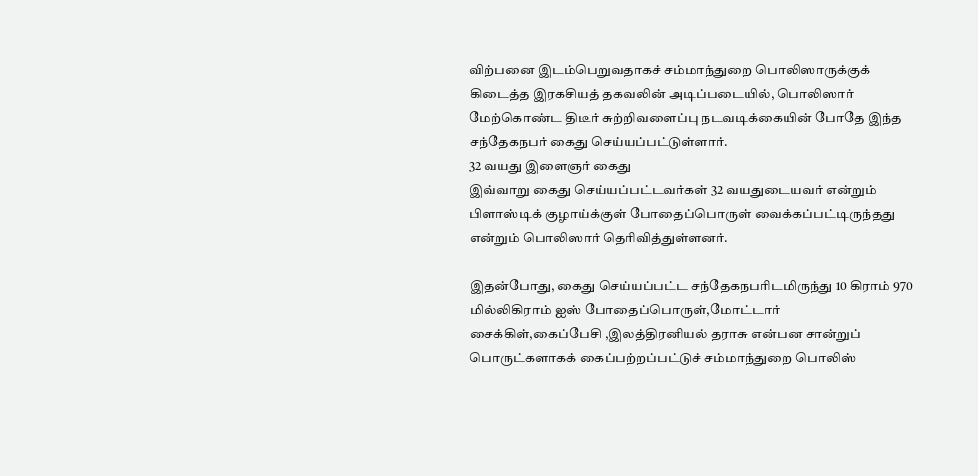விற்பனை இடம்பெறுவதாகச் சம்மாந்துறை பொலிஸாருக்குக் கிடைத்த இரகசியத் தகவலின் அடிப்படையில், பொலிஸார் மேற்கொண்ட திடீர் சுற்றிவளைப்பு நடவடிக்கையின் போதே இந்த சந்தேகநபர் கைது செய்யப்பட்டுள்ளார்.
32 வயது இளைஞர் கைது
இவ்வாறு கைது செய்யப்பட்டவர்கள் 32 வயதுடையவர் என்றும் பிளாஸ்டிக் குழாய்க்குள் போதைப்பொருள் வைக்கப்பட்டிருந்தது என்றும் பொலிஸார் தெரிவித்துள்ளனர்.

இதன்போது, கைது செய்யப்பட்ட சந்தேகநபரிடமிருந்து 10 கிராம் 970 மில்லிகிராம் ஐஸ் போதைப்பொருள்,மோட்டார் சைக்கிள்,கைப்பேசி ,இலத்திரனியல் தராசு என்பன சான்றுப் பொருட்களாகக் கைப்பற்றப்பட்டுச் சம்மாந்துறை பொலிஸ்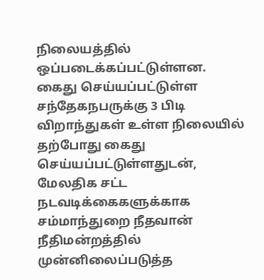நிலையத்தில் ஒப்படைக்கப்பட்டுள்ளன.
கைது செய்யப்பட்டுள்ள சந்தேகநபருக்கு 3 பிடி விறாந்துகள் உள்ள நிலையில் தற்போது கைது செய்யப்பட்டுள்ளதுடன், மேலதிக சட்ட நடவடிக்கைகளுக்காக சம்மாந்துறை நீதவான் நீதிமன்றத்தில் முன்னிலைப்படுத்த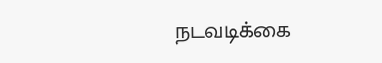நடவடிக்கை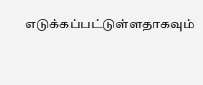எடுக்கப்பட்டுள்ளதாகவும்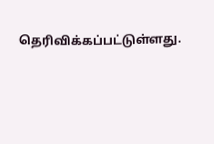தெரிவிக்கப்பட்டுள்ளது.